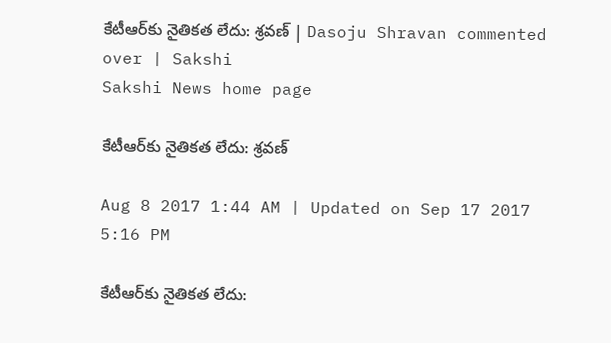కేటీఆర్‌కు నైతికత లేదు: శ్రవణ్‌ | Dasoju Shravan commented over | Sakshi
Sakshi News home page

కేటీఆర్‌కు నైతికత లేదు: శ్రవణ్‌

Aug 8 2017 1:44 AM | Updated on Sep 17 2017 5:16 PM

కేటీఆర్‌కు నైతికత లేదు: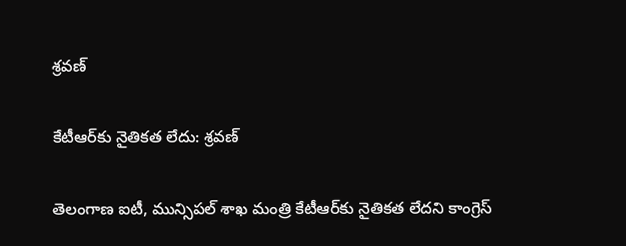శ్రవణ్‌

కేటీఆర్‌కు నైతికత లేదు: శ్రవణ్‌

తెలంగాణ ఐటీ, మున్సిపల్‌ శాఖ మంత్రి కేటీఆర్‌కు నైతికత లేదని కాంగ్రెస్‌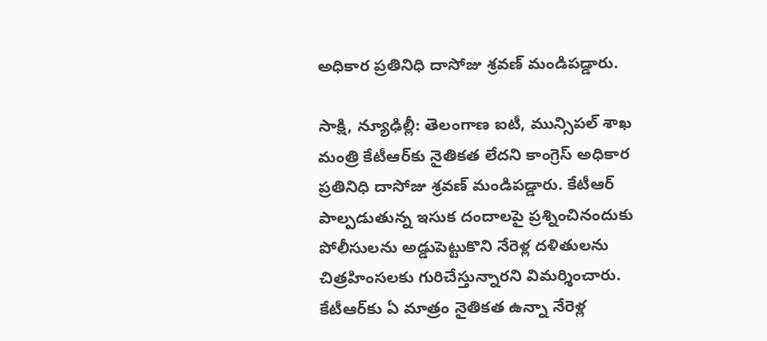అధికార ప్రతినిధి దాసోజు శ్రవణ్‌ మండిపడ్డారు.

సాక్షి, న్యూఢిల్లీ: తెలంగాణ ఐటీ, మున్సిపల్‌ శాఖ మంత్రి కేటీఆర్‌కు నైతికత లేదని కాంగ్రెస్‌ అధికార ప్రతినిధి దాసోజు శ్రవణ్‌ మండిపడ్డారు. కేటీఆర్‌ పాల్పడుతున్న ఇసుక దందాలపై ప్రశ్నించినందుకు పోలీసులను అడ్డుపెట్టుకొని నేరెళ్ల దళితులను చిత్రహింసలకు గురిచేస్తున్నారని విమర్శించారు. కేటీఆర్‌కు ఏ మాత్రం నైతికత ఉన్నా నేరెళ్ల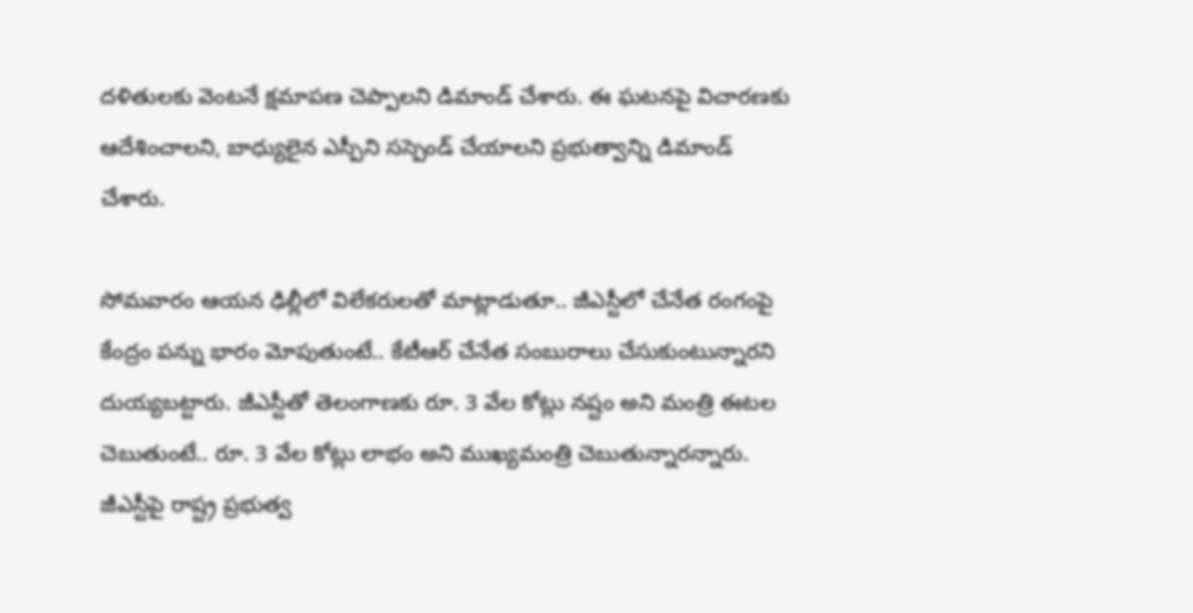దళితులకు వెంటనే క్షమాపణ చెప్పాలని డిమాండ్‌ చేశారు. ఈ ఘటనపై విచారణకు ఆదేశించాలని, బాధ్యులైన ఎస్పీని సస్పెండ్‌ చేయాలని ప్రభుత్వాన్ని డిమాండ్‌ చేశారు.

సోమవారం ఆయన ఢిల్లీలో విలేకరులతో మాట్లాడుతూ.. జీఎస్టీలో చేనేత రంగంపై కేంద్రం పన్ను భారం మోపుతుంటే.. కేటీఆర్‌ చేనేత సంబురాలు చేసుకుంటున్నారని దుయ్యబట్టారు. జీఎస్టీతో తెలంగాణకు రూ. 3 వేల కోట్లు నష్టం అని మంత్రి ఈటల చెబుతుంటే.. రూ. 3 వేల కోట్లు లాభం అని ముఖ్యమంత్రి చెబుతున్నారన్నారు. జీఎస్టీపై రాష్ట్ర ప్రభుత్వ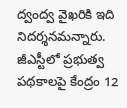ద్వంద్వ వైఖరికి ఇది నిదర్శనమన్నారు. జీఎస్టీలో ప్రభుత్వ పథకాలపై కేంద్రం 12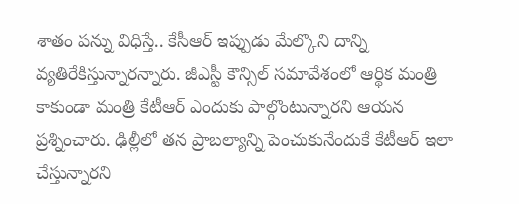శాతం పన్ను విధిస్తే.. కేసీఆర్‌ ఇప్పుడు మేల్కొని దాన్ని వ్యతిరేకిస్తున్నారన్నారు. జీఎస్టీ కౌన్సిల్‌ సమావేశంలో ఆర్థిక మంత్రి కాకుండా మంత్రి కేటీఆర్‌ ఎందుకు పాల్గొంటున్నారని ఆయన ప్రశ్నించారు. ఢిల్లీలో తన ప్రాబల్యాన్ని పెంచుకునేందుకే కేటీఆర్‌ ఇలా చేస్తున్నారని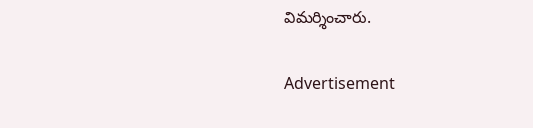విమర్శించారు.

Advertisement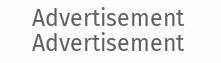Advertisement
Advertisement